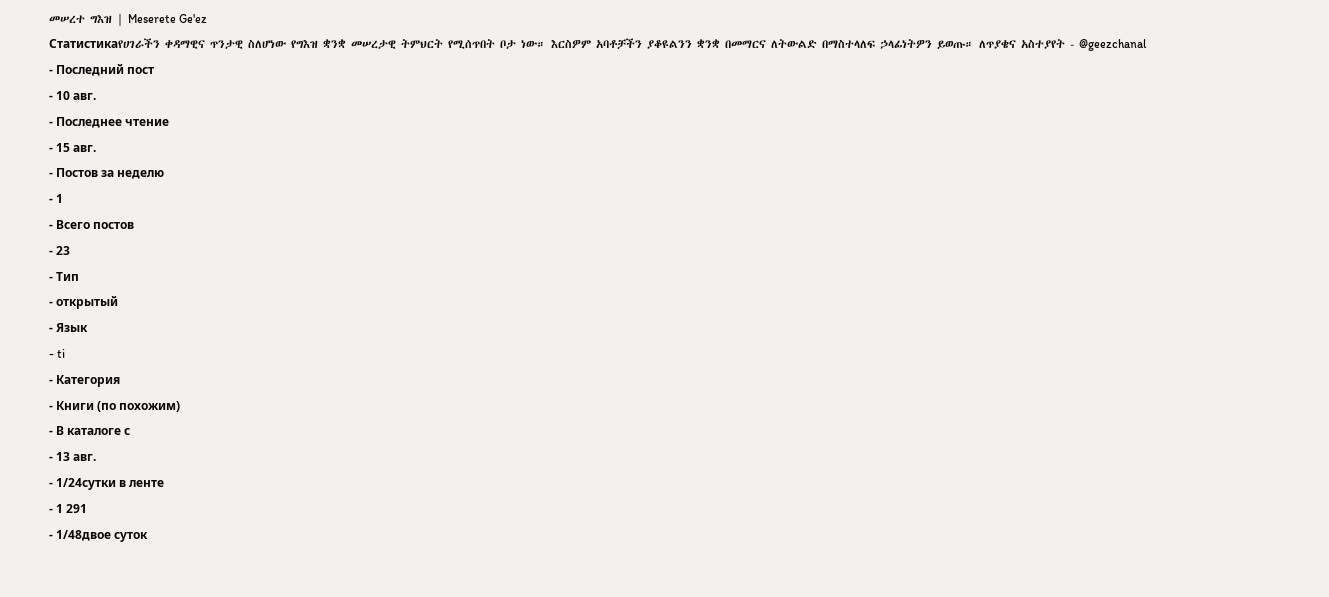መሠረተ ግእዝ | Meserete Ge'ez
Статистикаየሀገራችን ቀዳማዊና ጥንታዊ ስለሆነው የግእዝ ቋንቋ መሠረታዊ ትምህርት የሚሰጥበት ቦታ ነው። እርስዎም አባቶቻችን ያቆዩልንን ቋንቋ በመማርና ለትውልድ በማስተላለፍ ኃላፊነትዎን ይወጡ። ለጥያቄና አስተያየት - @geezchanal
- Последний пост
- 10 авг.
- Последнее чтение
- 15 авг.
- Постов за неделю
- 1
- Всего постов
- 23
- Тип
- открытый
- Язык
- ti
- Категория
- Книги (по похожим)
- В каталоге с
- 13 авг.
- 1/24сутки в ленте
- 1 291
- 1/48двое суток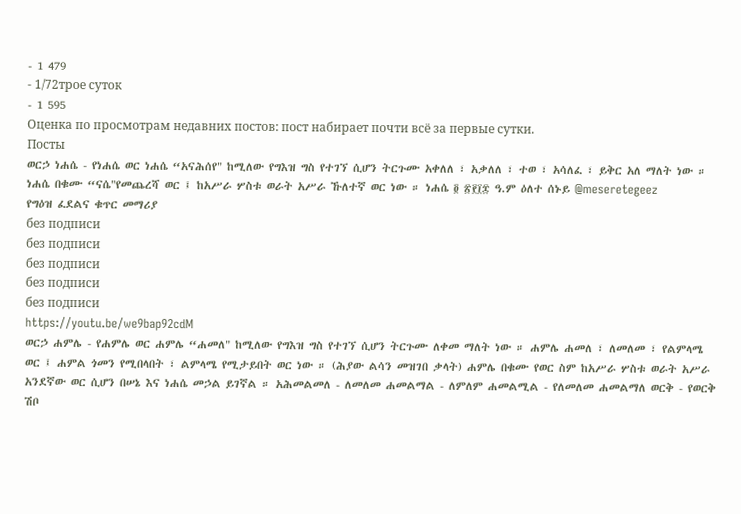- 1 479
- 1/72трое суток
- 1 595
Оценка по просмотрам недавних постов: пост набирает почти всё за первые сутки.
Посты
ወርኃ ነሐሴ - የነሐሴ ወር ነሐሴ “አናሕሰየ" ከሚለው የግእዝ ግስ የተገኘ ሲሆን ትርጉሙ አቀለለ ፣ አቃለለ ፣ ተወ ፣ አሳለፈ ፣ ይቅር አለ ማለት ነው ። ነሐሴ በቁሙ “ናሴ"የመጨረሻ ወር ፤ ከአሥራ ሦስቱ ወራት አሥራ ኹለተኛ ወር ነው ። ነሐሴ ፬ ፳፻፲፰ ዓ.ም ዕለተ ሰኑይ @meseretegeez
የግዕዝ ፈደልና ቁጥር መማሪያ
без подписи
без подписи
без подписи
без подписи
без подписи
https://youtu.be/we9bap92cdM
ወርኃ ሐምሌ - የሐምሌ ወር ሐምሌ “ሐመለ" ከሚለው የግእዝ ግስ የተገኘ ሲሆን ትርጉሙ ለቀመ ማለት ነው ። ሐምሌ ሐመለ ፣ ለመለመ ፣ የልምላሜ ወር ፤ ሐምል ጎመን የሚበላበት ፣ ልምላሜ የሚታይበት ወር ነው ። (ሕያው ልሳን መዝገበ ቃላት) ሐምሌ በቁሙ የወር ስም ከአሥራ ሦስቱ ወራት አሥራ አንደኛው ወር ሲሆን በሠኔ እና ነሐሴ መኃል ይገኛል ። አሕመልመለ - ለመለመ ሐመልማል - ለምለም ሐመልሚል - የለመለመ ሐመልማለ ወርቅ - የወርቅ ሽቦ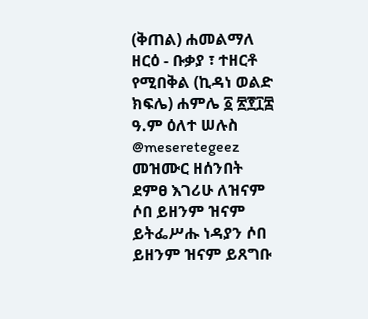(ቅጠል) ሐመልማለ ዘርዕ - ቡቃያ ፣ ተዘርቶ የሚበቅል (ኪዳነ ወልድ ክፍሌ) ሐምሌ ፩ ፳፻፲፰ ዓ.ም ዕለተ ሠሉስ @meseretegeez
መዝሙር ዘሰንበት ደምፀ እገሪሁ ለዝናም ሶበ ይዘንም ዝናም ይትፌሥሑ ነዳያን ሶበ ይዘንም ዝናም ይጸግቡ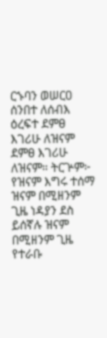ርኁባን ወሠርዐ ሰንበተ ለሰብእ ዕረፍተ ደምፀ እገሪሁ ለዝናም ደምፀ እገሪሁ ለዝናም። ትርጕም፦ የዝናም እግሩ ተሰማ ዝናም በሚዘንም ጊዜ ነዳያን ደስ ይሰኛሉ ዝናም በሚዘንም ጊዜ የተራቡ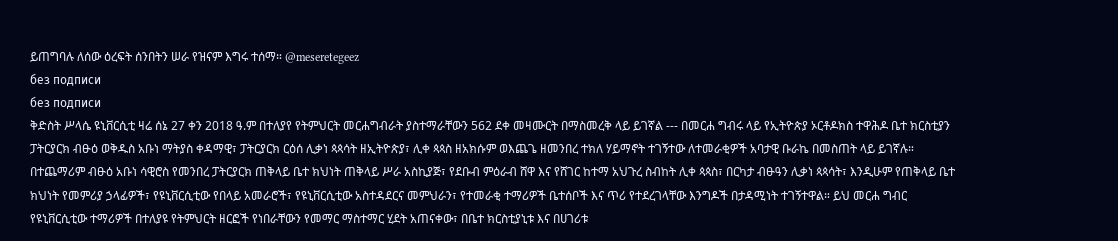ይጠግባሉ ለሰው ዕረፍት ሰንበትን ሠራ የዝናም እግሩ ተሰማ። @meseretegeez
без подписи
без подписи
ቅድስት ሥላሴ ዩኒቨርሲቲ ዛሬ ሰኔ 27 ቀን 2018 ዓ.ም በተለያየ የትምህርት መርሐግብራት ያስተማራቸውን 562 ደቀ መዛሙርት በማስመረቅ ላይ ይገኛል --- በመርሐ ግብሩ ላይ የኢትዮጵያ ኦርቶዶክስ ተዋሕዶ ቤተ ክርስቲያን ፓትርያርክ ብፁዕ ወቅዱስ አቡነ ማትያስ ቀዳማዊ፣ ፓትርያርክ ርዕሰ ሊቃነ ጳጳሳት ዘኢትዮጵያ፣ ሊቀ ጳጳስ ዘአክሱም ወእጨጌ ዘመንበረ ተክለ ሃይማኖት ተገኝተው ለተመራቂዎች አባታዊ ቡራኬ በመስጠት ላይ ይገኛሉ። በተጨማሪም ብፁዕ አቡነ ሳዊሮስ የመንበረ ፓትርያርክ ጠቅላይ ቤተ ክህነት ጠቅላይ ሥራ አስኪያጅ፣ የደቡብ ምዕራብ ሸዋ እና የሸገር ከተማ አህጉረ ስብከት ሊቀ ጳጳስ፣ በርካታ ብፁዓን ሊቃነ ጳጳሳት፣ እንዲሁም የጠቅላይ ቤተ ክህነት የመምሪያ ኃላፊዎች፣ የዩኒቨርሲቲው የበላይ አመራሮች፣ የዩኒቨርሲቲው አስተዳደርና መምህራን፣ የተመራቂ ተማሪዎች ቤተሰቦች እና ጥሪ የተደረገላቸው እንግዶች በታዳሚነት ተገኝተዋል። ይህ መርሐ ግብር የዩኒቨርሲቲው ተማሪዎች በተለያዩ የትምህርት ዘርፎች የነበራቸውን የመማር ማስተማር ሂደት አጠናቀው፣ በቤተ ክርስቲያኒቱ እና በሀገሪቱ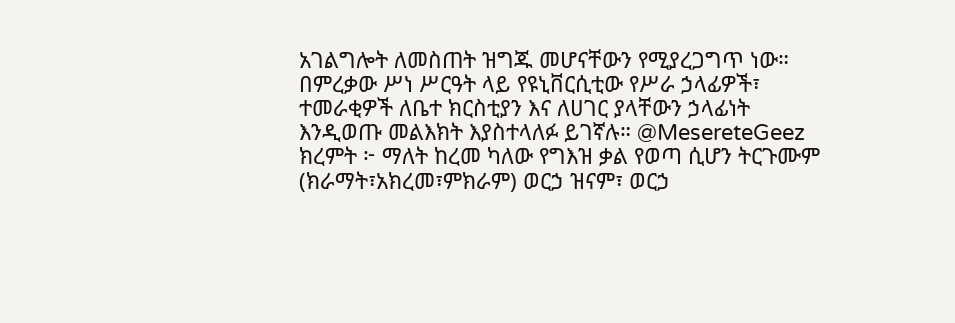አገልግሎት ለመስጠት ዝግጁ መሆናቸውን የሚያረጋግጥ ነው። በምረቃው ሥነ ሥርዓት ላይ የዩኒቨርሲቲው የሥራ ኃላፊዎች፣ ተመራቂዎች ለቤተ ክርስቲያን እና ለሀገር ያላቸውን ኃላፊነት እንዲወጡ መልእክት እያስተላለፉ ይገኛሉ። @MesereteGeez
ክረምት ፦ ማለት ከረመ ካለው የግእዝ ቃል የወጣ ሲሆን ትርጉሙም (ክራማት፣አክረመ፣ምክራም) ወርኃ ዝናም፣ ወርኃ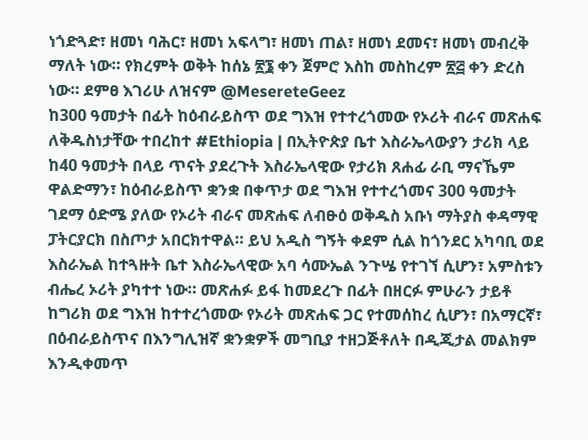ነጎድጓድ፣ ዘመነ ባሕር፣ ዘመነ አፍላግ፣ ዘመነ ጠል፣ ዘመነ ደመና፣ ዘመነ መብረቅ ማለት ነው። የክረምት ወቅት ከሰኔ ፳፮ ቀን ጀምሮ እስከ መስከረም ፳፭ ቀን ድረስ ነው። ደምፀ እገሪሁ ለዝናም @MesereteGeez
ከ300 ዓመታት በፊት ከዕብራይስጥ ወደ ግእዝ የተተረጎመው የኦሪት ብራና መጽሐፍ ለቅዱስነታቸው ተበረከተ #Ethiopia | በኢትዮጵያ ቤተ እስራኤላውያን ታሪክ ላይ ከ40 ዓመታት በላይ ጥናት ያደረጉት እስራኤላዊው የታሪክ ጸሐፊ ራቢ ማናኼም ዋልድማን፣ ከዕብራይስጥ ቋንቋ በቀጥታ ወደ ግእዝ የተተረጎመና 300 ዓመታት ገደማ ዕድሜ ያለው የኦሪት ብራና መጽሐፍ ለብፁዕ ወቅዱስ አቡነ ማትያስ ቀዳማዊ ፓትርያርክ በስጦታ አበርክተዋል። ይህ አዲስ ግኝት ቀደም ሲል ከጎንደር አካባቢ ወደ እስራኤል ከተጓዙት ቤተ እስራኤላዊው አባ ሳሙኤል ንጉሤ የተገኘ ሲሆን፣ አምስቱን ብሔረ ኦሪት ያካተተ ነው። መጽሐፉ ይፋ ከመደረጉ በፊት በዘርፉ ምሁራን ታይቶ ከግሪክ ወደ ግእዝ ከተተረጎመው የኦሪት መጽሐፍ ጋር የተመሰከረ ሲሆን፣ በአማርኛ፣ በዕብራይስጥና በእንግሊዝኛ ቋንቋዎች መግቢያ ተዘጋጅቶለት በዲጂታል መልክም እንዲቀመጥ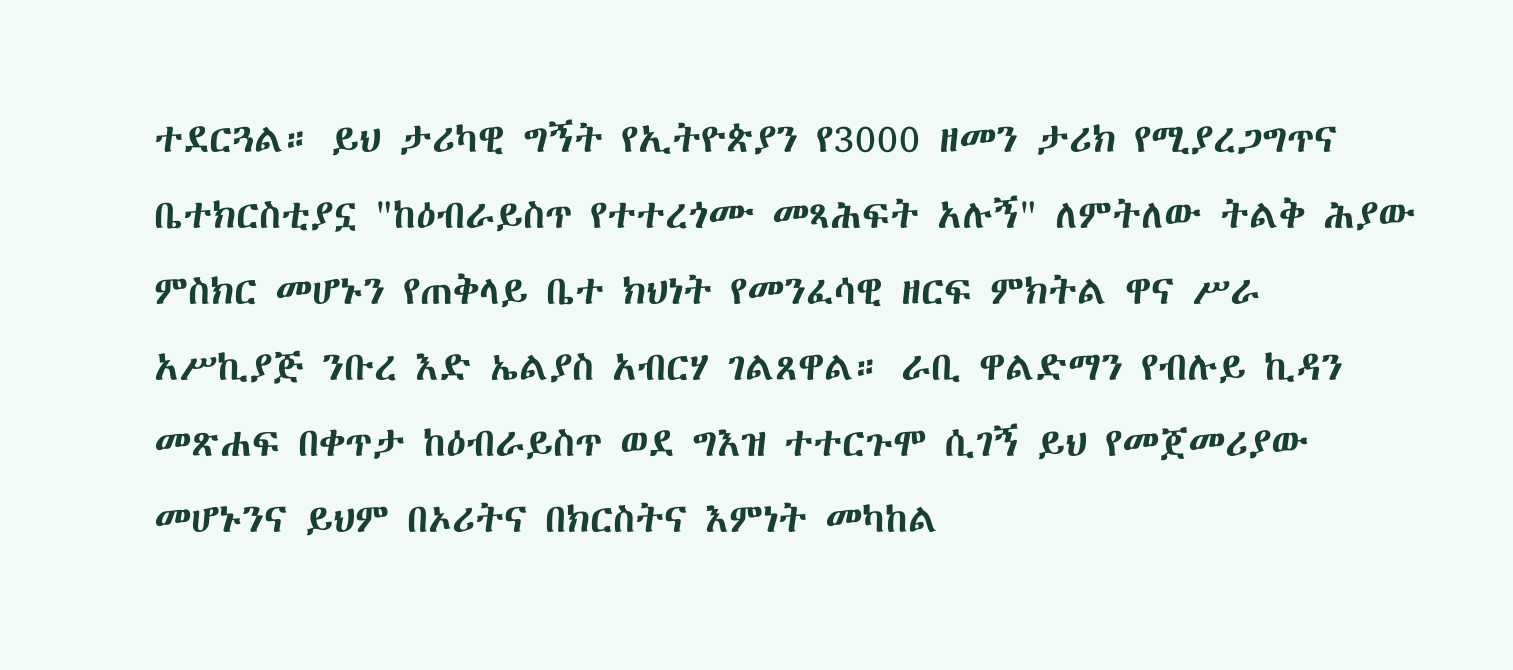ተደርጓል። ይህ ታሪካዊ ግኝት የኢትዮጵያን የ3000 ዘመን ታሪክ የሚያረጋግጥና ቤተክርስቲያኗ "ከዕብራይስጥ የተተረጎሙ መጻሕፍት አሉኝ" ለምትለው ትልቅ ሕያው ምስክር መሆኑን የጠቅላይ ቤተ ክህነት የመንፈሳዊ ዘርፍ ምክትል ዋና ሥራ አሥኪያጅ ንቡረ እድ ኤልያስ አብርሃ ገልጸዋል። ራቢ ዋልድማን የብሉይ ኪዳን መጽሐፍ በቀጥታ ከዕብራይስጥ ወደ ግእዝ ተተርጉሞ ሲገኝ ይህ የመጀመሪያው መሆኑንና ይህም በኦሪትና በክርስትና እምነት መካከል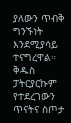ያለውን ጥብቅ ግንኙነት እንደሚያሳይ ተናግረዋል። ቅዱስ ፓትርያርኩም የተደረገውን ጥናትና ስጦታ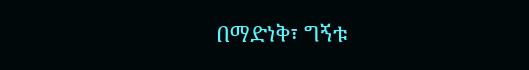በማድነቅ፣ ግኝቱ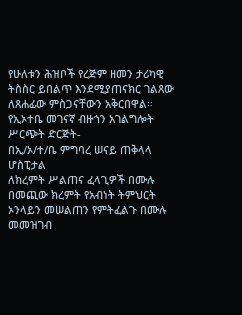የሁለቱን ሕዝቦች የረጅም ዘመን ታሪካዊ ትስስር ይበልጥ እንደሚያጠናክር ገልጸው ለጸሐፊው ምስጋናቸውን አቅርበዋል። የኢኦተቤ መገናኛ ብዙኀን አገልግሎት ሥርጭት ድርጅት-
በኢ/ኦ/ተ/ቤ ምግባረ ሠናይ ጠቅላላ ሆስፒታል
ለክረምት ሥልጠና ፈላጊዎች በሙሉ በመጪው ክረምት የአብነት ትምህርት ኦንላይን መሠልጠን የምትፈልጉ በሙሉ መመዝገብ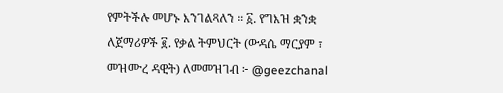የምትችሉ መሆኑ እንገልጻለን ። ፩. የግእዝ ቋንቋ ለጀማሪዎች ፪. የቃል ትምህርት (ውዳሴ ማርያም ፣ መዝሙረ ዳዊት) ለመመዝገብ ፦ @geezchanal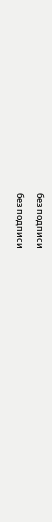без подписи
без подписи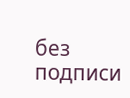без подписи